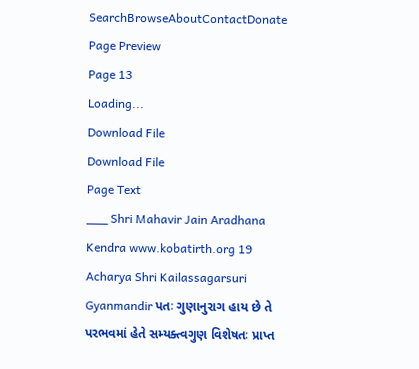SearchBrowseAboutContactDonate
Page Preview
Page 13
Loading...
Download File
Download File
Page Text
___ Shri Mahavir Jain Aradhana Kendra www.kobatirth.org 19 Acharya Shri Kailassagarsuri Gyanmandir પતઃ ગુણાનુરાગ હાય છે તે પરભવમાં હેતે સમ્યક્ત્વગુણ વિશેષતઃ પ્રાપ્ત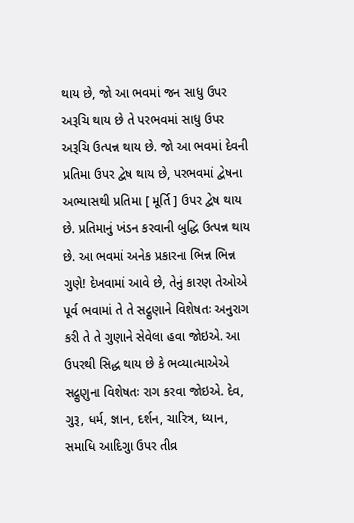થાય છે, જો આ ભવમાં જન સાધુ ઉપર અરૂચિ થાય છે તે પરભવમાં સાધુ ઉપર અરૂચિ ઉત્પન્ન થાય છે. જો આ ભવમાં દેવની પ્રતિમા ઉપર દ્વેષ થાય છે, પરભવમાં દ્વેષના અભ્યાસથી પ્રતિમા [ મૂર્તિ ] ઉપર દ્વેષ થાય છે. પ્રતિમાનું ખંડન કરવાની બુદ્ધિ ઉત્પન્ન થાય છે. આ ભવમાં અનેક પ્રકારના ભિન્ન ભિન્ન ગુણે! દેખવામાં આવે છે, તેનું કારણ તેઓએ પૂર્વ ભવામાં તે તે સદ્ગુણાને વિશેષતઃ અનુરાગ કરી તે તે ગુણાને સેવેલા હવા જોઇએ. આ ઉપરથી સિદ્ધ થાય છે કે ભવ્યાત્માએએ સદ્ગુણુના વિશેષતઃ રાગ કરવા જોઇએ. દેવ, ગુરૂ, ધર્મ, જ્ઞાન, દર્શન, ચારિત્ર, ધ્યાન, સમાધિ આદિગુા ઉપર તીવ્ર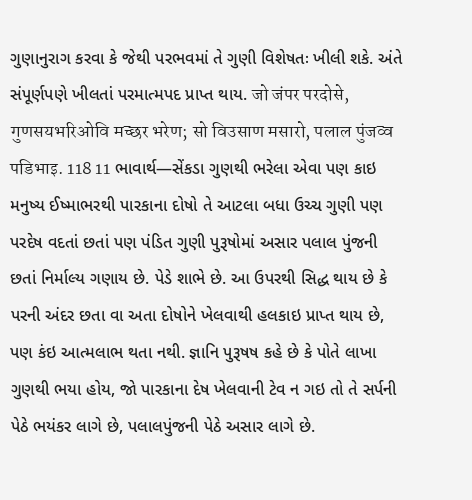ગુણાનુરાગ કરવા કે જેથી પરભવમાં તે ગુણી વિશેષતઃ ખીલી શકે. અંતે સંપૂર્ણપણે ખીલતાં પરમાત્મપદ પ્રાપ્ત થાય. जो जंपर परदोसे, गुणसयभरिओवि मच्छर भरेण; सो विउसाण मसारो, पलाल पुंजव्व पडिभाइ. 118 11 ભાવાર્થ—સેંકડા ગુણથી ભરેલા એવા પણ કાઇ મનુષ્ય ઈષ્માભરથી પારકાના દોષો તે આટલા બધા ઉચ્ચ ગુણી પણ પરદેષ વદતાં છતાં પણ પંડિત ગુણી પુરૂષોમાં અસાર પલાલ પુંજની છતાં નિર્માલ્ય ગણાય છે. પેડે શાભે છે. આ ઉપરથી સિદ્ધ થાય છે કે પરની અંદર છતા વા અતા દોષોને ખેલવાથી હલકાઇ પ્રાપ્ત થાય છે, પણ કંઇ આત્મલાભ થતા નથી. જ્ઞાનિ પુરૂષષ કહે છે કે પોતે લાખા ગુણથી ભયા હોય, જો પારકાના દેષ ખેલવાની ટેવ ન ગઇ તો તે સર્પની પેઠે ભયંકર લાગે છે, પલાલપુંજની પેઠે અસાર લાગે છે.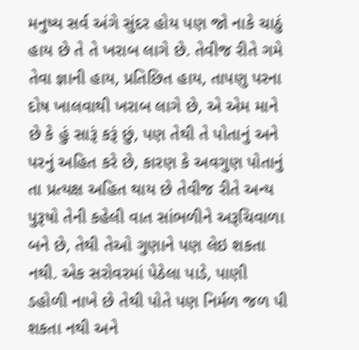મનુષ્ય સર્વ અંગે સુંદર હોય પણ જો નાકે ચાઠું હાય છે તે તે ખરાબ લાગે છે. તેવીજ રીતે ગમે તેવા જ્ઞાની હાય, પ્રતિછિત હાય, તાપણુ પરના દોષ ખાલવાથી ખરાબ લાગે છે, એ એમ માને છે કે હું સારૂં કરૂં છું, પણ તેથી તે પોતાનું અને પરનું અહિત કરે છે, કારણ કે અવગુણ પોતાનું તા પ્રત્યક્ષ અહિત થાય છે તેવીજ રીતે અન્ય પુરૂષો તેની કહેલી વાત સાંભળીને અરૂચિવાળા બને છે, તેથી તેઓ ગુણાને પણ લેઇ શકતા નથી. એક સરોવરમાં પેઠેલા પાડે, પાણી ડહોળી નાખે છે તેથી પોતે પણ નિર્મળ જળ પી શકતા નથી અને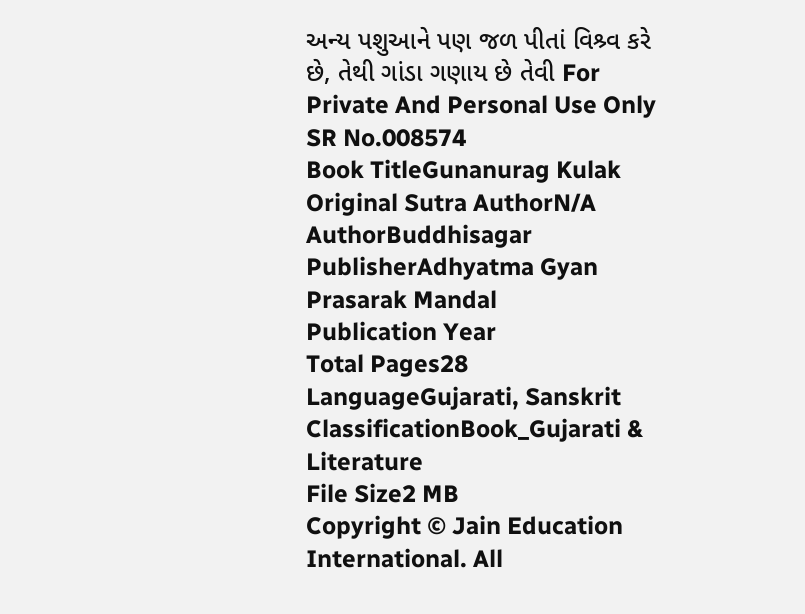અન્ય પશુઆને પણ જળ પીતાં વિશ્ર્વ કરે છે, તેથી ગાંડા ગણાય છે તેવી For Private And Personal Use Only
SR No.008574
Book TitleGunanurag Kulak
Original Sutra AuthorN/A
AuthorBuddhisagar
PublisherAdhyatma Gyan Prasarak Mandal
Publication Year
Total Pages28
LanguageGujarati, Sanskrit
ClassificationBook_Gujarati & Literature
File Size2 MB
Copyright © Jain Education International. All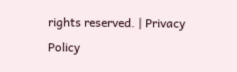rights reserved. | Privacy Policy